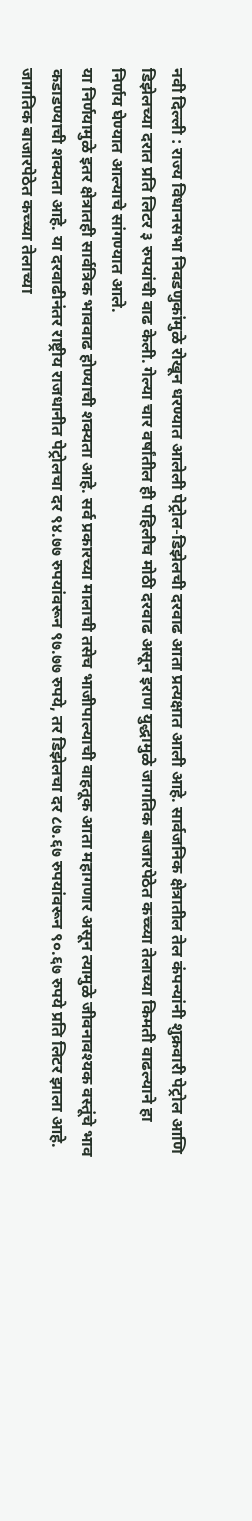नवी दिल्ली : राज्य विधानसभा निवडणुकांमुळे रोखून धरण्यात आलेली पेट्रोल-डिझेलची दरवाढ आता प्रत्यक्षात आली आहे. सार्वजनिक क्षेत्रातील तेल कंपन्यांनी शुक्रवारी पेट्रोल आणि डिझेलच्या दरात प्रति लिटर ३ रुपयांची वाढ केली. गेल्या चार वर्षांतील ही पहिलीच मोठी दरवाढ असून इराण युद्धामुळे जागतिक बाजारपेठेत कच्च्या तेलाच्या किमती वाढल्याने हा निर्णय घेण्यात आल्याचे सांगण्यात आले.
या निर्णयामुळे इतर क्षेत्रातही सार्वत्रिक भाववाढ होण्याची शक्यता आहे. सर्व प्रकारच्या मालाची तसेच भाजीपाल्याची वाहतूक आता महागणार असून त्यामुळे जीवनावश्यक वस्तूंचे भाव कडाडण्याची शक्यता आहे. या दरवाढीनंतर राष्ट्रीय राजधानीत पेट्रोलचा दर ९४.७७ रुपयांवरून ९७.७७ रुपये, तर डिझेलचा दर ८७.६७ रुपयांवरून ९०.६७ रुपये प्रति लिटर झाला आहे. जागतिक बाजारपेठेत कच्च्या तेलाच्या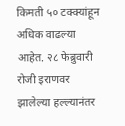किमती ५० टक्क्यांहून अधिक वाढल्या आहेत. २८ फेब्रुवारी रोजी इराणवर झालेल्या हल्ल्यानंतर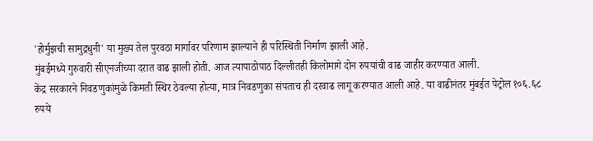'होर्मुझची सामुद्रधुनी' या मुख्य तेल पुरवठा मार्गावर परिणाम झाल्याने ही परिस्थिती निर्माण झाली आहे.
मुंबईमध्ये गुरुवारी सीएनजीच्या दरात वाढ झाली होती. आज त्यापाठोपाठ दिल्लीतही किलोमागे दोन रुपयांची वाढ जाहीर करण्यात आली.
केंद्र सरकारने निवडणुकांमुळे किमती स्थिर ठेवल्या होत्या, मात्र निवडणुका संपताच ही दरवाढ लागू करण्यात आली आहे. या वाढीनंतर मुंबईत पेट्रोल १०६.६८ रुपये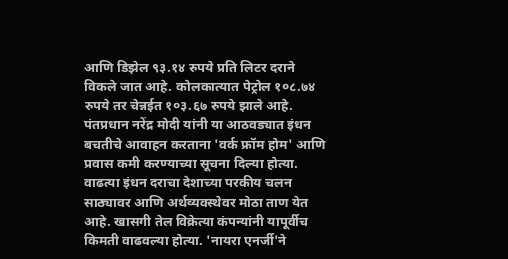आणि डिझेल ९३.१४ रुपये प्रति लिटर दराने विकले जात आहे. कोलकात्यात पेट्रोल १०८.७४ रुपये तर चेन्नईत १०३.६७ रुपये झाले आहे. पंतप्रधान नरेंद्र मोदी यांनी या आठवड्यात इंधन बचतीचे आवाहन करताना 'वर्क फ्रॉम होम' आणि प्रवास कमी करण्याच्या सूचना दिल्या होत्या.
वाढत्या इंधन दराचा देशाच्या परकीय चलन साठ्यावर आणि अर्थव्यवस्थेवर मोठा ताण येत आहे. खासगी तेल विक्रेत्या कंपन्यांनी यापूर्वीच किमती वाढवल्या होत्या. 'नायरा एनर्जी'ने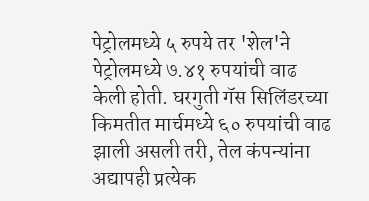पेट्रोलमध्ये ५ रुपये तर 'शेल'ने पेट्रोलमध्ये ७.४१ रुपयांची वाढ केली होती. घरगुती गॅस सिलिंडरच्या किमतीत मार्चमध्ये ६० रुपयांची वाढ झाली असली तरी, तेल कंपन्यांना अद्यापही प्रत्येक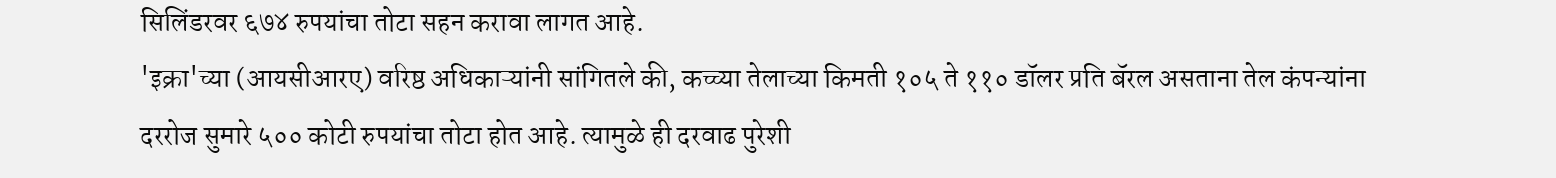सिलिंडरवर ६७४ रुपयांचा तोटा सहन करावा लागत आहे.
'इक्रा'च्या (आयसीआरए) वरिष्ठ अधिकाऱ्यांनी सांगितले की, कच्च्या तेलाच्या किमती १०५ ते ११० डॉलर प्रति बॅरल असताना तेल कंपन्यांना दररोज सुमारे ५०० कोटी रुपयांचा तोटा होत आहे. त्यामुळे ही दरवाढ पुरेशी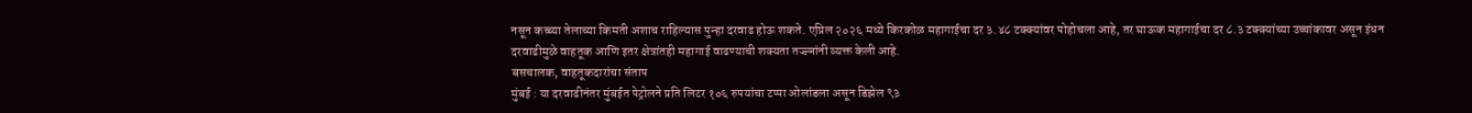नसून कच्च्या तेलाच्या किमती अशाच राहिल्यास पुन्हा दरवाढ होऊ शकते. एप्रिल २०२६ मध्ये किरकोळ महागाईचा दर ३.४८ टक्क्यांवर पोहोचला आहे, तर घाऊक महागाईचा दर ८.३ टक्क्यांच्या उच्चांकावर असून इंधन दरवाढीमुळे वाहतूक आणि इतर क्षेत्रांतही महागाई वाढण्याची शक्यता तज्ज्ञांनी व्यक्त केली आहे.
बसचालक, वाहतूकदारांचा संताप
मुंबई : या दरवाढीनंतर मुंबईत पेट्रोलने प्रति लिटर १०६ रुपयांचा टप्पा ओलांडला असून डिझेल ९३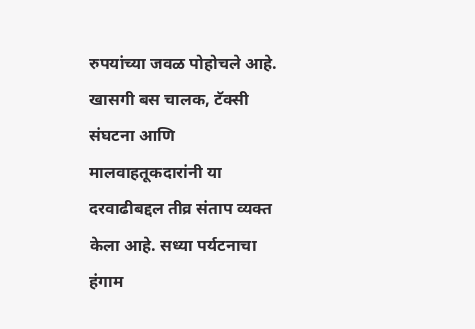रुपयांच्या जवळ पोहोचले आहे. खासगी बस चालक, टॅक्सी संघटना आणि मालवाहतूकदारांनी या दरवाढीबद्दल तीव्र संताप व्यक्त केला आहे. सध्या पर्यटनाचा हंगाम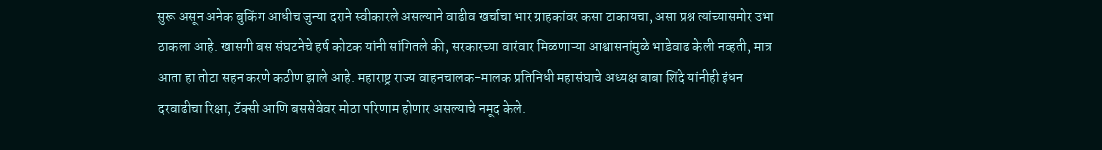सुरू असून अनेक बुकिंग आधीच जुन्या दराने स्वीकारले असल्याने वाढीव खर्चाचा भार ग्राहकांवर कसा टाकायचा, असा प्रश्न त्यांच्यासमोर उभा ठाकला आहे. खासगी बस संघटनेचे हर्ष कोटक यांनी सांगितले की, सरकारच्या वारंवार मिळणाऱ्या आश्वासनांमुळे भाडेवाढ केली नव्हती, मात्र आता हा तोटा सहन करणे कठीण झाले आहे. महाराष्ट्र राज्य वाहनचालक-मालक प्रतिनिधी महासंघाचे अध्यक्ष बाबा शिंदे यांनीही इंधन दरवाढीचा रिक्षा, टॅक्सी आणि बससेवेवर मोठा परिणाम होणार असल्याचे नमूद केले.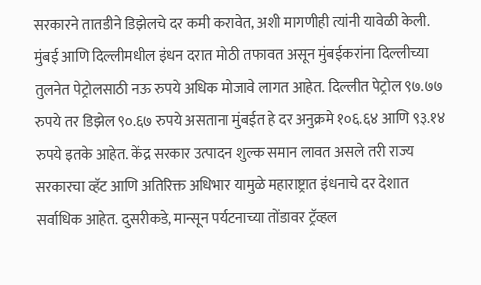सरकारने तातडीने डिझेलचे दर कमी करावेत, अशी मागणीही त्यांनी यावेळी केली. मुंबई आणि दिल्लीमधील इंधन दरात मोठी तफावत असून मुंबईकरांना दिल्लीच्या तुलनेत पेट्रोलसाठी नऊ रुपये अधिक मोजावे लागत आहेत. दिल्लीत पेट्रोल ९७.७७ रुपये तर डिझेल ९०.६७ रुपये असताना मुंबईत हे दर अनुक्रमे १०६.६४ आणि ९३.१४ रुपये इतके आहेत. केंद्र सरकार उत्पादन शुल्क समान लावत असले तरी राज्य सरकारचा व्हॅट आणि अतिरिक्त अधिभार यामुळे महाराष्ट्रात इंधनाचे दर देशात सर्वाधिक आहेत. दुसरीकडे, मान्सून पर्यटनाच्या तोंडावर ट्रॅव्हल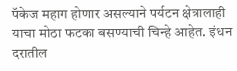पॅकेज महाग होणार असल्याने पर्यटन क्षेत्रालाही याचा मोठा फटका बसण्याची चिन्हे आहेत. इंधन दरातील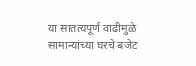या सातत्यपूर्ण वाढीमुळे सामान्यांच्या घरचे बजेट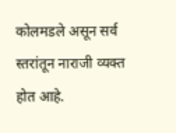कोलमडले असून सर्व स्तरांतून नाराजी व्यक्त होत आहे.